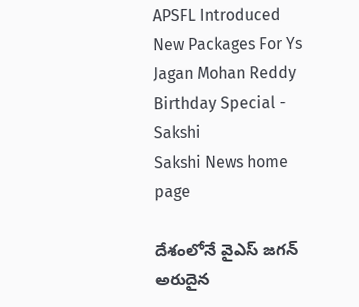APSFL Introduced New Packages For Ys Jagan Mohan Reddy Birthday Special - Sakshi
Sakshi News home page

దేశంలోనే వైఎస్‌ జగన్‌ అరుదైన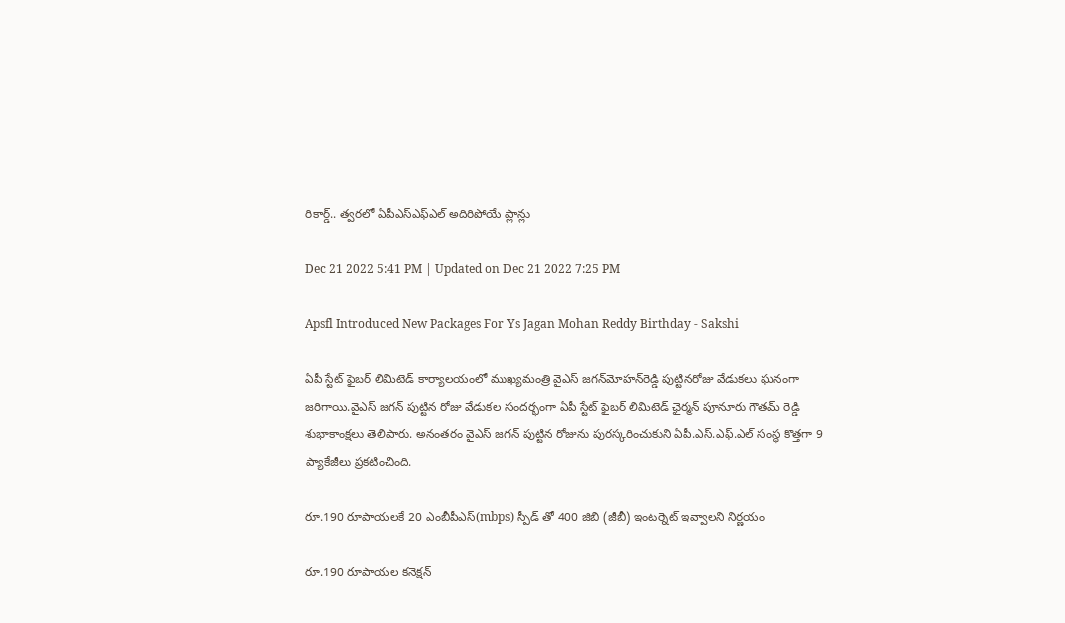రికార్డ్‌.. త్వరలో ఏపీఎస్‌ఎఫ్‌ఎల్‌ అదిరిపోయే ప్లాన్లు

Dec 21 2022 5:41 PM | Updated on Dec 21 2022 7:25 PM

Apsfl Introduced New Packages For Ys Jagan Mohan Reddy Birthday - Sakshi

ఏపీ స్టేట్ ఫైబర్ లిమిటెడ్ కార్యాలయంలో ముఖ్యమంత్రి వైఎస్‌ జగన్‌మోహన్‌రెడ్డి పుట్టినరోజు వేడుకలు ఘనంగా జరిగాయి.వైఎస్‌ జగన్‌ పుట్టిన రోజు వేడుకల సందర్భంగా ఏపీ స్టేట్ ఫైబర్ లిమిటెడ్ ఛైర్మన్ పూనూరు గౌతమ్ రెడ్డి శుభాకాంక్షలు తెలిపారు. అనంతరం వైఎస్‌ జగన్‌ పుట్టిన రోజును పురస్కరించుకుని ఏపీ.ఎస్.ఎఫ్.ఎల్ సంస్థ కొత్తగా 9 ప్యాకేజీలు ప్రకటించింది.

రూ.190 రూపాయలకే 20 ఎంబీపీఎస్(mbps) స్పీడ్ తో 400 జిబి (జీబీ) ఇంటర్నెట్‌ ఇవ్వాలని నిర్ణయం

రూ.190 రూపాయల కనెక్షన్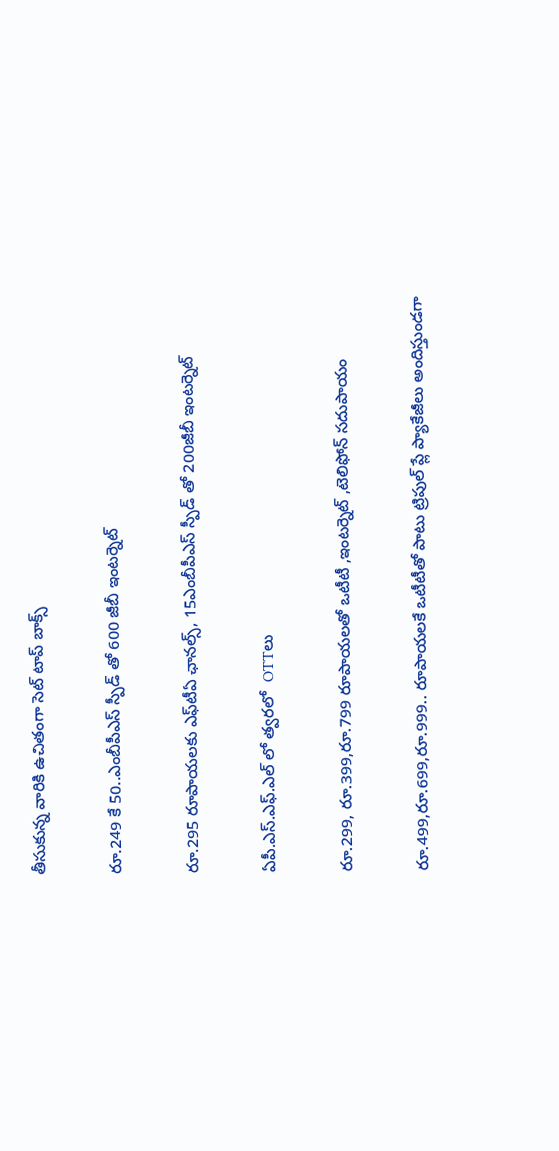తీసుకున్న వారికి ఉచితంగా సెట్ టాప్ బాక్స్

రూ.249 కే 50..ఎంబీపీఎస్‌ స్పీడ్ తో 600 జీబీ ఇంటర్నెట్

రూ.295 రూపాయలకు ఎఫ్‌టీఏ ఛానల్స్‌, 15ఎంబీపీఎస్‌ స్పీడ్ తో 200జీబీ ఇంటర్నెట్

ఏపీ.ఎస్.ఎఫ్.ఎల్ లో త్వరలో  OTTలు

రూ.299, రూ.399,రూ.799 రూపాయలతో ఒటీటీ ,ఇంటర్నెట్ ,టెలిఫోన్ సదుపాయం

రూ.499,రూ.699,రూ.999.. రూపాయలకే ఒటీటీతో పాటు ట్రిపుల్ ప్లే ప్యాకేజీలు అందిస్తుండగా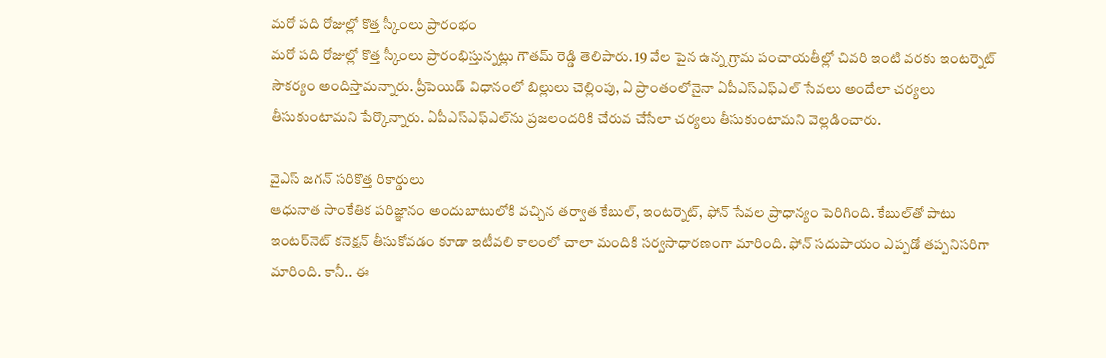మరో పది రోజుల్లో కొత్త స్కీంలు ప్రారంభం
మరో పది రోజుల్లో కొత్త స్కీంలు ప్రారంభిస్తున్నట్లు గౌతమ్ రెడ్డి తెలిపారు. 19 వేల పైన ఉన్న గ్రామ పంచాయతీల్లో చివరి ఇంటి వరకు ఇంటర్నెట్ సౌకర్యం అందిస్తామన్నారు. ప్రీపెయిడ్ విధానంలో బిల్లులు చెల్లింపు, ఏ ప్రాంతంలోనైనా ఏపీఎస్ఎఫ్ఎల్ సేవలు అందేలా చర్యలు తీసుకుంటామని పేర్కొన్నారు. ఏపీఎస్‌ఎఫ్‌ఎల్‌ను ప్రజలందరికి చేరువ చేసేలా చర్యలు తీసుకుంటామని వెల్లడించారు.

వైఎస్‌ జగన్‌ సరికొత్త రికార్డులు
ఆధునాత సాంకేతిక పరిజ్ఞానం అందుబాటులోకి వచ్చిన తర్వాత కేబుల్‌, ఇంటర్నెట్‌, ఫోన్‌ సేవల ప్రాధాన్యం పెరిగింది. కేబుల్‌తో పాటు ఇంటర్‌నెట్‌ కనెక్షన్‌ తీసుకోవడం కూడా ఇటీవలి కాలంలో చాలా మందికి సర్వసాధారణంగా మారింది. ఫోన్‌ సదుపాయం ఎప్పడో తప్పనిసరిగా మారింది. కానీ.. ఈ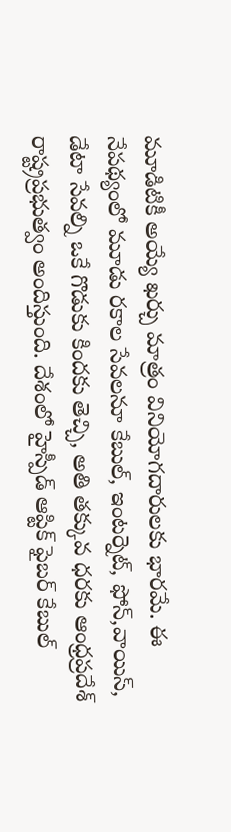మూడిటికీ అయ్యే ఖర్చు మాత్రం వినియోగదారులకు భారమే. ఈ నేపథ్యంలో మూడు రకాల సేవలనూ కేబుల్‌, ఇంటర్నెట్‌, ఫోన్‌,వాయిస్‌, డేటా సేవల్ని ఒకే గొడుకు కిందకు తెచ్చి, అతి తక్కువ ధరకు ఆంధ్రప్రదేశ్‌ రాష్ట్రప్రభుత్వం అందిస్తుంది. దేశంలో హైస్పీడ్‌ ఆప్టిక్‌ ఫైబర్‌ కేబుల్‌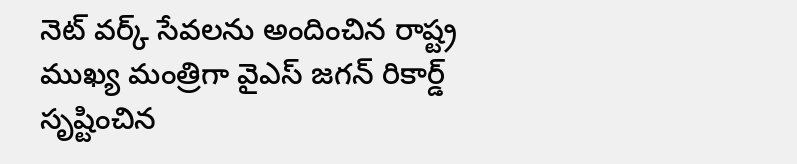నెట్‌ వర్క్‌ సేవలను అందించిన రాష్ట్ర ముఖ్య మంత్రిగా వైఎస్‌ జగన్‌ రికార్డ్‌ సృష్టించిన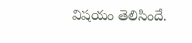విషయం తెలిసిందే.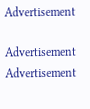Advertisement

Advertisement
Advertisement